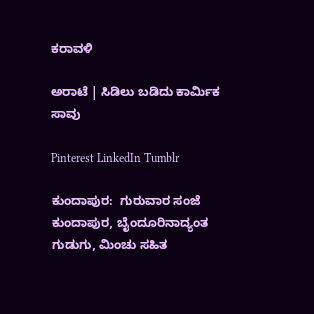ಕರಾವಳಿ

ಅರಾಟೆ | ಸಿಡಿಲು ಬಡಿದು ಕಾರ್ಮಿಕ ಸಾವು

Pinterest LinkedIn Tumblr

ಕುಂದಾಪುರ:  ಗುರುವಾರ ಸಂಜೆ ಕುಂದಾಪುರ, ಬೈಂದೂರಿನಾದ್ಯಂತ ಗುಡುಗು, ಮಿಂಚು ಸಹಿತ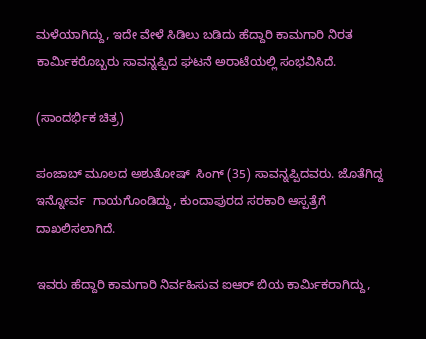ಮಳೆಯಾಗಿದ್ದು, ಇದೇ ವೇಳೆ ಸಿಡಿಲು ಬಡಿದು ಹೆದ್ದಾರಿ‌ ಕಾಮಗಾರಿ ನಿರತ ಕಾರ್ಮಿಕರೊಬ್ಬರು ಸಾವನ್ನಪ್ಪಿದ ಘಟನೆ ಅರಾಟೆಯಲ್ಲಿ ಸಂಭವಿಸಿದೆ.

(ಸಾಂದರ್ಭಿಕ ಚಿತ್ರ)

ಪಂಜಾಬ್ ಮೂಲದ ಅಶುತೋಷ್  ಸಿಂಗ್ (35) ಸಾವನ್ನಪ್ಪಿದವರು. ಜೊತೆಗಿದ್ದ ಇನ್ನೋರ್ವ  ಗಾಯಗೊಂಡಿದ್ದು, ಕುಂದಾಪುರದ ಸರಕಾರಿ ಆಸ್ಪತ್ರೆಗೆ ದಾಖಲಿಸಲಾಗಿದೆ.

ಇವರು ಹೆದ್ದಾರಿ ಕಾಮಗಾರಿ ನಿರ್ವಹಿಸುವ ಐಆರ್ ಬಿಯ ಕಾರ್ಮಿಕರಾಗಿದ್ದು,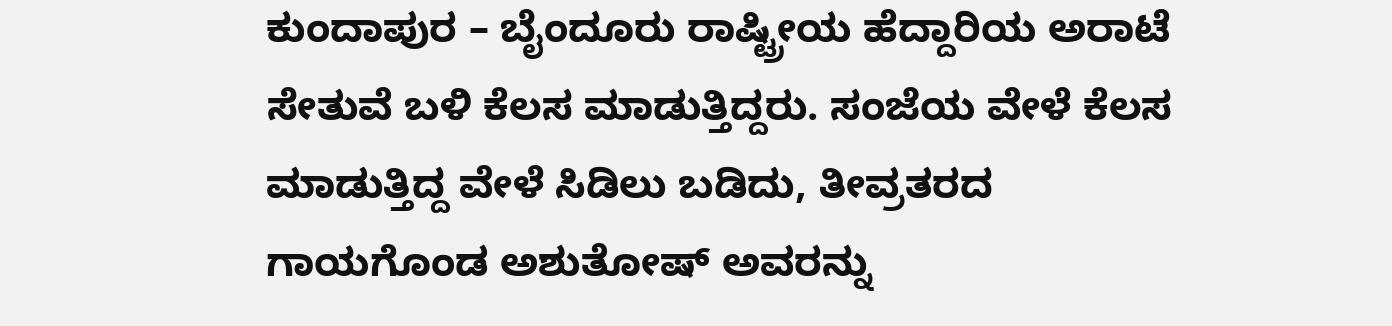ಕುಂದಾಪುರ – ಬೈಂದೂರು ರಾಷ್ಟ್ರೀಯ ಹೆದ್ದಾರಿಯ ಅರಾಟೆ ಸೇತುವೆ ಬಳಿ ಕೆಲಸ ಮಾಡುತ್ತಿದ್ದರು. ಸಂಜೆಯ ವೇಳೆ ಕೆಲಸ ಮಾಡುತ್ತಿದ್ದ ವೇಳೆ ಸಿಡಿಲು ಬಡಿದು, ತೀವ್ರತರದ ಗಾಯಗೊಂಡ ಅಶುತೋಷ್ ಅವರನ್ನು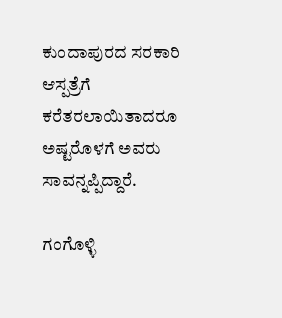ಕುಂದಾಪುರದ ಸರಕಾರಿ ಆಸ್ಪತ್ರೆಗೆ ಕರೆತರಲಾಯಿತಾದರೂ ಅಷ್ಟರೊಳಗೆ ಅವರು  ಸಾವನ್ನಪ್ಪಿದ್ದಾರೆ.

ಗಂಗೊಳ್ಳಿ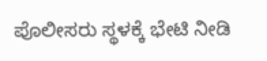ಪೊಲೀಸರು ಸ್ಥಳಕ್ಕೆ ಭೇಟಿ ನೀಡಿ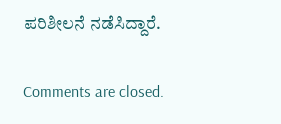ಪರಿಶೀಲನೆ ನಡೆಸಿದ್ದಾರೆ.

Comments are closed.